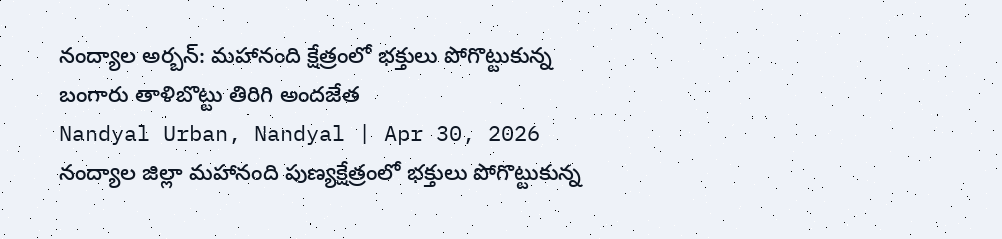నంద్యాల అర్బన్: మహానంది క్షేత్రంలో భక్తులు పోగొట్టుకున్న బంగారు తాళిబొట్టు తిరిగి అందజేత
Nandyal Urban, Nandyal | Apr 30, 2026
నంద్యాల జిల్లా మహానంది పుణ్యక్షేత్రంలో భక్తులు పోగొట్టుకున్న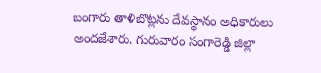బంగారు తాళిబొట్లను దేవస్థానం అధికారులు అందజేశారు. గురువారం సంగారెడ్డి జిల్లా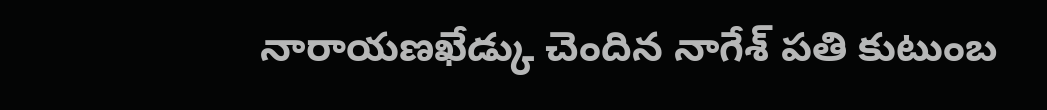నారాయణఖేడ్కు చెందిన నాగేశ్ పతి కుటుంబ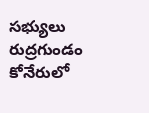సభ్యులు రుద్రగుండం కోనేరులో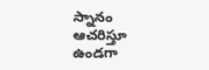స్నానం ఆచరిస్తూ ఉండగా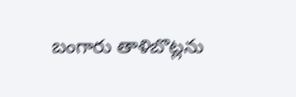బంగారు తాళిబొట్లను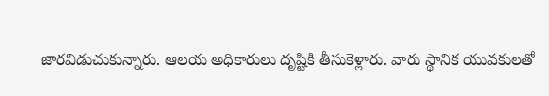జారవిడుచుకున్నారు. ఆలయ అధికారులు దృష్టికి తీసుకెళ్లారు. వారు స్థానిక యువకులతో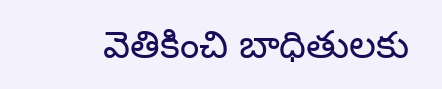వెతికించి బాధితులకు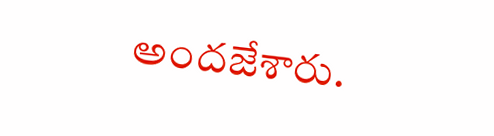అందజేశారు.